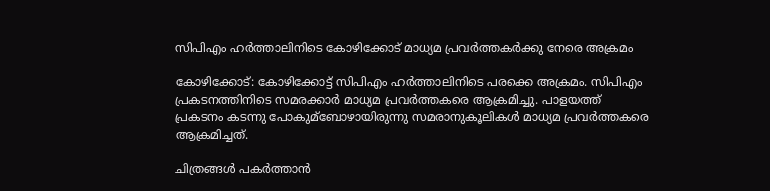സിപിഎം ഹര്‍ത്താലിനിടെ കോഴിക്കോട് മാധ്യമ പ്രവര്‍ത്തകര്‍ക്കു നേരെ അക്രമം

കോഴിക്കോട്: കോഴിക്കോട്ട് സിപിഎം ഹര്‍ത്താലിനിടെ പരക്കെ അക്രമം. സിപിഎം പ്രകടനത്തിനിടെ സമരക്കാര്‍ മാധ്യമ പ്രവര്‍ത്തകരെ ആക്രമിച്ചു. പാളയത്ത് പ്രകടനം കടന്നു പോകുമ്‌ബോഴായിരുന്നു സമരാനുകൂലികള്‍ മാധ്യമ പ്രവര്‍ത്തകരെ ആക്രമിച്ചത്.

ചിത്രങ്ങള്‍ പകര്‍ത്താന്‍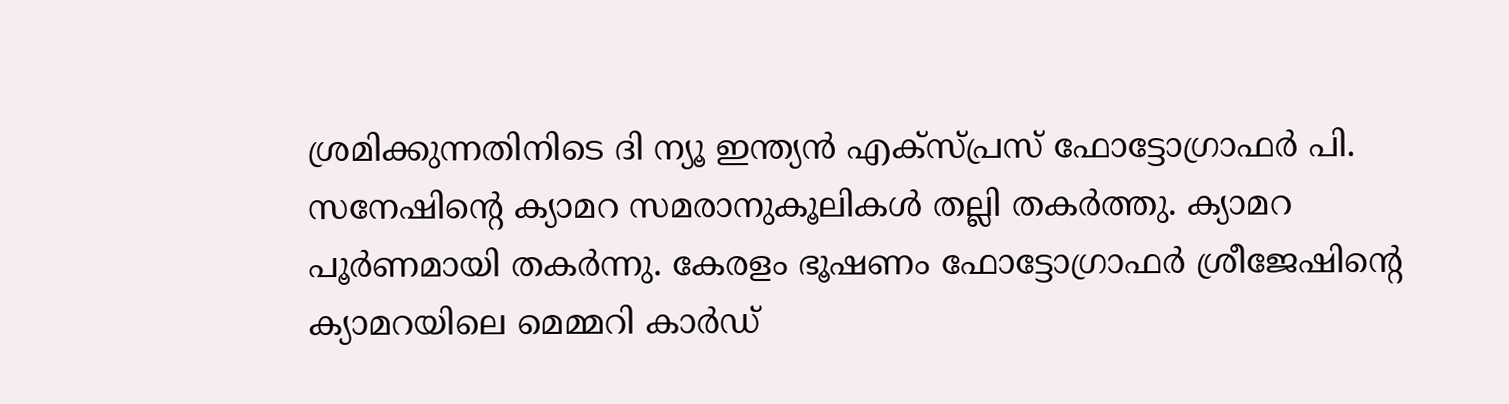ശ്രമിക്കുന്നതിനിടെ ദി ന്യൂ ഇന്ത്യന്‍ എക്‌സ്പ്രസ് ഫോട്ടോഗ്രാഫര്‍ പി. സനേഷിന്റെ ക്യാമറ സമരാനുകൂലികള്‍ തല്ലി തകര്‍ത്തു. ക്യാമറ പൂര്‍ണമായി തകര്‍ന്നു. കേരളം ഭൂഷണം ഫോട്ടോഗ്രാഫര്‍ ശ്രീജേഷിന്റെ ക്യാമറയിലെ മെമ്മറി കാര്‍ഡ്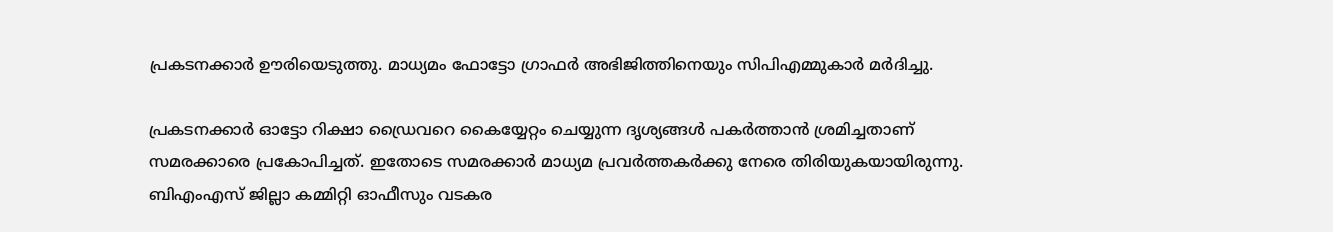പ്രകടനക്കാര്‍ ഊരിയെടുത്തു. മാധ്യമം ഫോട്ടോ ഗ്രാഫര്‍ അഭിജിത്തിനെയും സിപിഎമ്മുകാര്‍ മര്‍ദിച്ചു.

പ്രകടനക്കാര്‍ ഓട്ടോ റിക്ഷാ ഡ്രൈവറെ കൈയ്യേറ്റം ചെയ്യുന്ന ദൃശ്യങ്ങള്‍ പകര്‍ത്താന്‍ ശ്രമിച്ചതാണ് സമരക്കാരെ പ്രകോപിച്ചത്. ഇതോടെ സമരക്കാര്‍ മാധ്യമ പ്രവര്‍ത്തകര്‍ക്കു നേരെ തിരിയുകയായിരുന്നു. ബിഎംഎസ് ജില്ലാ കമ്മിറ്റി ഓഫീസും വടകര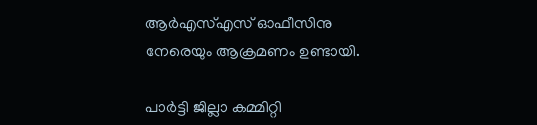ആര്‍എസ്എസ് ഓഫീസിനു നേരെയും ആക്രമണം ഉണ്ടായി.

പാര്‍ട്ടി ജില്ലാ കമ്മിറ്റി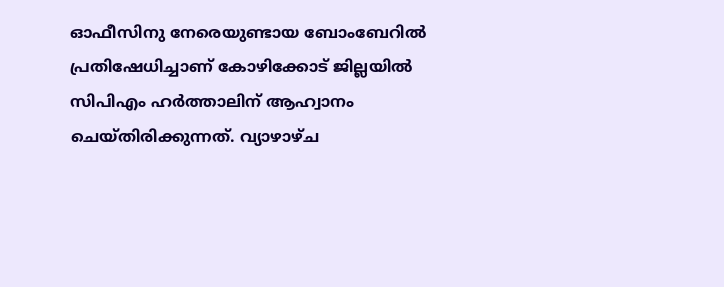ഓഫീസിനു നേരെയുണ്ടായ ബോംബേറില്‍ പ്രതിഷേധിച്ചാണ് കോഴിക്കോട് ജില്ലയില്‍ സിപിഎം ഹര്‍ത്താലിന് ആഹ്വാനം ചെയ്തിരിക്കുന്നത്. വ്യാഴാഴ്ച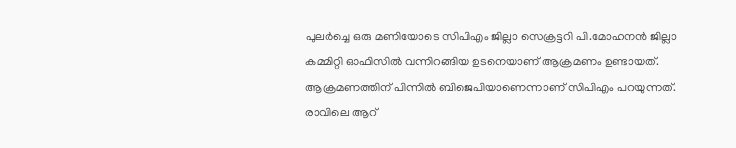പുലര്‍ച്ചെ ഒരു മണിയോടെ സിപിഎം ജില്ലാ സെക്രട്ടറി പി.മോഹനന്‍ ജില്ലാ കമ്മിറ്റി ഓഫിസില്‍ വന്നിറങ്ങിയ ഉടനെയാണ് ആക്രമണം ഉണ്ടായത്. ആക്രമണത്തിന് പിന്നില്‍ ബിജെപിയാണെന്നാണ് സിപിഎം പറയുന്നത്. രാവിലെ ആറ്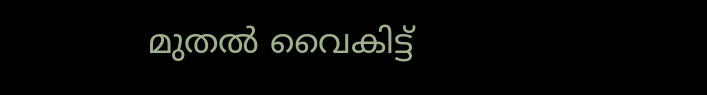മുതല്‍ വൈകിട്ട്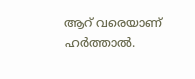ആറ് വരെയാണ് ഹര്‍ത്താല്‍.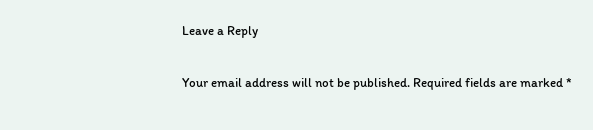Leave a Reply

Your email address will not be published. Required fields are marked *